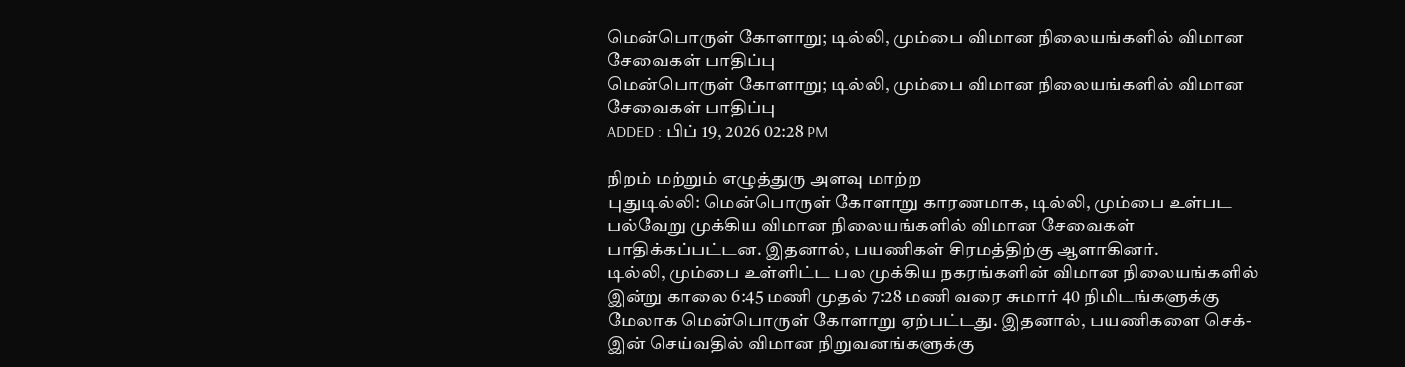மென்பொருள் கோளாறு; டில்லி, மும்பை விமான நிலையங்களில் விமான சேவைகள் பாதிப்பு
மென்பொருள் கோளாறு; டில்லி, மும்பை விமான நிலையங்களில் விமான சேவைகள் பாதிப்பு
ADDED : பிப் 19, 2026 02:28 PM

நிறம் மற்றும் எழுத்துரு அளவு மாற்ற
புதுடில்லி: மென்பொருள் கோளாறு காரணமாக, டில்லி, மும்பை உள்பட பல்வேறு முக்கிய விமான நிலையங்களில் விமான சேவைகள் பாதிக்கப்பட்டன. இதனால், பயணிகள் சிரமத்திற்கு ஆளாகினர்.
டில்லி, மும்பை உள்ளிட்ட பல முக்கிய நகரங்களின் விமான நிலையங்களில் இன்று காலை 6:45 மணி முதல் 7:28 மணி வரை சுமார் 40 நிமிடங்களுக்கு மேலாக மென்பொருள் கோளாறு ஏற்பட்டது. இதனால், பயணிகளை செக்-இன் செய்வதில் விமான நிறுவனங்களுக்கு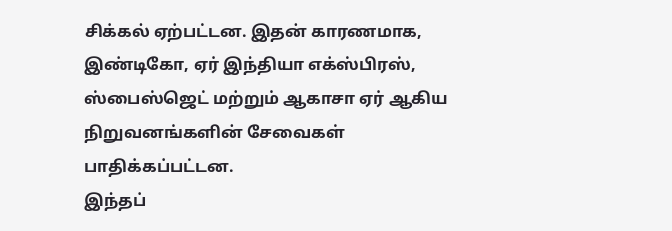சிக்கல் ஏற்பட்டன. இதன் காரணமாக, இண்டிகோ, ஏர் இந்தியா எக்ஸ்பிரஸ், ஸ்பைஸ்ஜெட் மற்றும் ஆகாசா ஏர் ஆகிய நிறுவனங்களின் சேவைகள் பாதிக்கப்பட்டன.
இந்தப்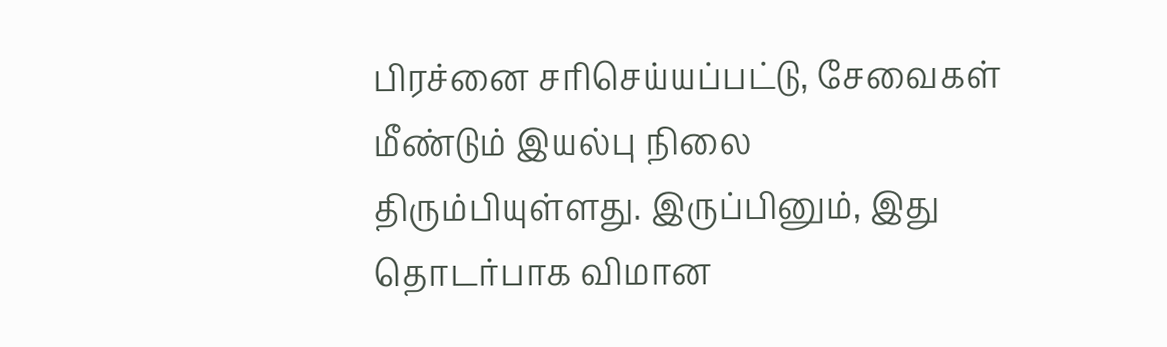பிரச்னை சரிசெய்யப்பட்டு, சேவைகள் மீண்டும் இயல்பு நிலை திரும்பியுள்ளது. இருப்பினும், இது தொடர்பாக விமான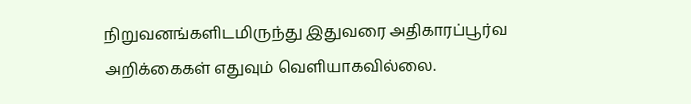நிறுவனங்களிடமிருந்து இதுவரை அதிகாரப்பூர்வ அறிக்கைகள் எதுவும் வெளியாகவில்லை.